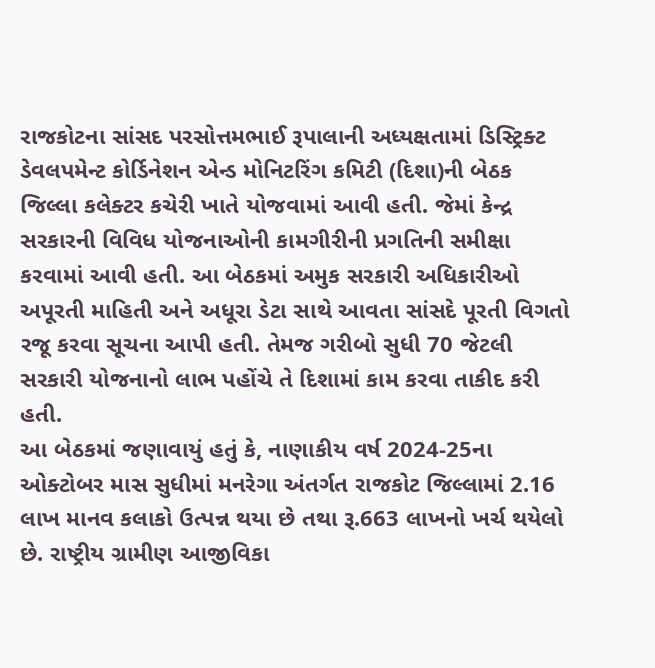રાજકોટના સાંસદ પરસોત્તમભાઈ રૂપાલાની અધ્યક્ષતામાં ડિસ્ટ્રિક્ટ ડેવલપમેન્ટ કોર્ડિનેશન એન્ડ મોનિટરિંગ કમિટી (દિશા)ની બેઠક જિલ્લા કલેક્ટર કચેરી ખાતે યોજવામાં આવી હતી. જેમાં કેન્દ્ર સરકારની વિવિધ યોજનાઓની કામગીરીની પ્રગતિની સમીક્ષા કરવામાં આવી હતી. આ બેઠકમાં અમુક સરકારી અધિકારીઓ અપૂરતી માહિતી અને અધૂરા ડેટા સાથે આવતા સાંસદે પૂરતી વિગતો રજૂ કરવા સૂચના આપી હતી. તેમજ ગરીબો સુધી 70 જેટલી સરકારી યોજનાનો લાભ પહોંચે તે દિશામાં કામ કરવા તાકીદ કરી હતી.
આ બેઠકમાં જણાવાયું હતું કે, નાણાકીય વર્ષ 2024-25ના ઓક્ટોબર માસ સુધીમાં મનરેગા અંતર્ગત રાજકોટ જિલ્લામાં 2.16 લાખ માનવ કલાકો ઉત્પન્ન થયા છે તથા રૂ.663 લાખનો ખર્ચ થયેલો છે. રાષ્ટ્રીય ગ્રામીણ આજીવિકા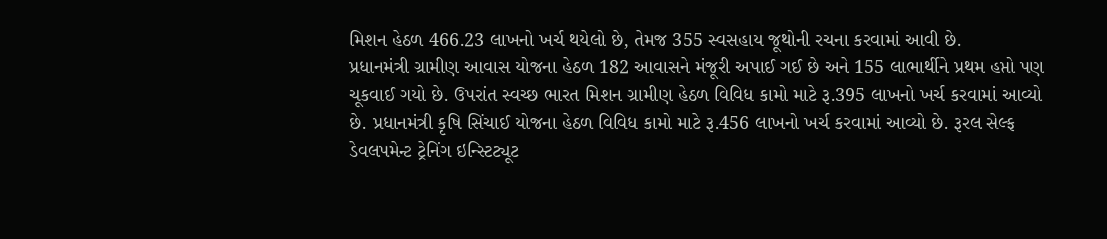મિશન હેઠળ 466.23 લાખનો ખર્ચ થયેલો છે, તેમજ 355 સ્વસહાય જૂથોની રચના કરવામાં આવી છે.
પ્રધાનમંત્રી ગ્રામીણ આવાસ યોજના હેઠળ 182 આવાસને મંજૂરી અપાઈ ગઈ છે અને 155 લાભાર્થીને પ્રથમ હપ્તો પણ ચૂકવાઈ ગયો છે. ઉપરાંત સ્વચ્છ ભારત મિશન ગ્રામીણ હેઠળ વિવિધ કામો માટે રૂ.395 લાખનો ખર્ચ કરવામાં આવ્યો છે. પ્રધાનમંત્રી કૃષિ સિંચાઈ યોજના હેઠળ વિવિધ કામો માટે રૂ.456 લાખનો ખર્ચ કરવામાં આવ્યો છે. રૂરલ સેલ્ફ ડેવલપમેન્ટ ટ્રેનિંગ ઇન્સ્ટિટ્યૂટ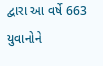દ્વારા આ વર્ષે 663 યુવાનોને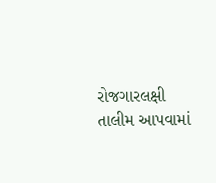રોજગારલક્ષી તાલીમ આપવામાં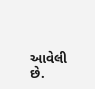આવેલી છે.